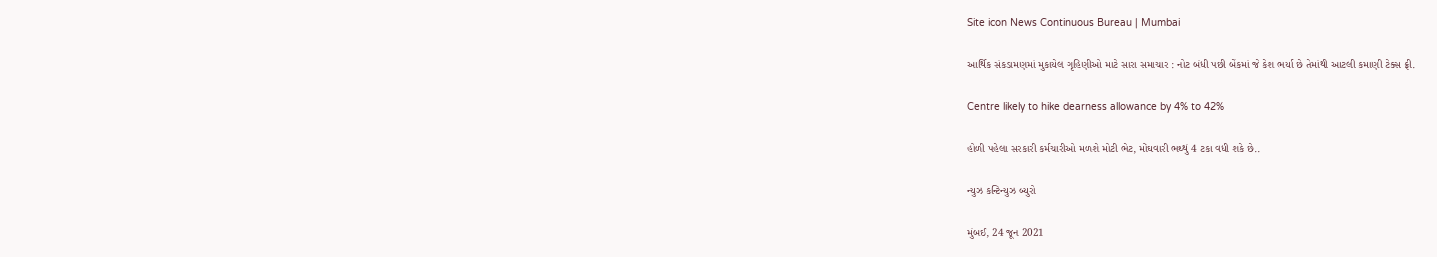Site icon News Continuous Bureau | Mumbai

આર્થિક સંકડામણમાં મુકાયેલ ગૃહિણીઓ માટે સારા સમાચાર : નોટ બંધી પછી બેંકમાં જે કેશ ભર્યા છે તેમાંથી આટલી કમાણી ટેક્સ ફ્રી.

Centre likely to hike dearness allowance by 4% to 42%

હોળી પહેલા સરકારી કર્મચારીઓ મળશે મોટી ભેટ, મોંઘવારી ભથ્થું 4 ટકા વધી શકે છે..

ન્યુઝ કન્ટિન્યુઝ બ્યુરો

મુંબઈ, 24 જૂન 2021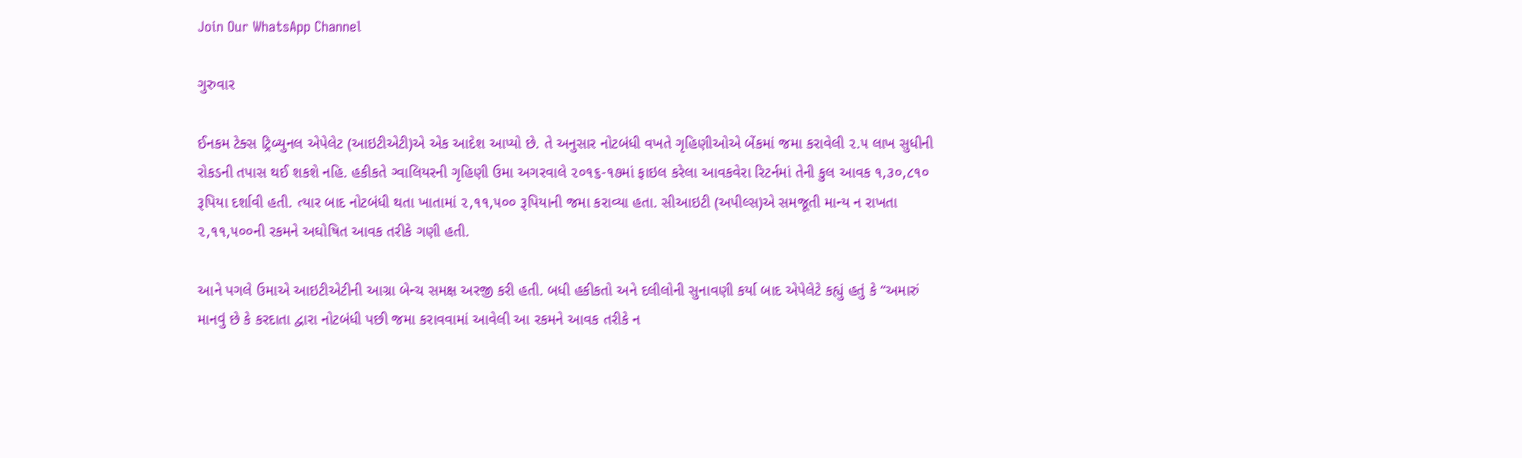Join Our WhatsApp Channel

ગુરુવાર

ઈનકમ ટેક્સ ટ્રિબ્યુનલ એપેલેટ (આઇટીએટી)એ એક આદેશ આપ્યો છે. તે અનુસાર નોટબંધી વખતે ગૃહિણીઓએ બેંકમાં જમા કરાવેલી ૨.૫ લાખ સુધીની રોકડની તપાસ થઈ શકશે નહિ. હકીકતે ગ્વાલિયરની ગૃહિણી ઉમા અગરવાલે ૨૦૧૬-૧૭માં ફાઇલ કરેલા આવકવેરા રિટર્નમાં તેની કુલ આવક ૧,૩૦,૮૧૦ રૂપિયા દર્શાવી હતી. ત્યાર બાદ નોટબંધી થતા ખાતામાં ૨,૧૧,૫૦૦ રૂપિયાની જમા કરાવ્યા હતા. સીઆઇટી (અપીલ્સ)એ સમજૂતી માન્ય ન રાખતા ૨,૧૧,૫૦૦ની રકમને અઘોષિત આવક તરીકે ગણી હતી.

આને પગલે ઉમાએ આઇટીએટીની આગ્રા બેન્ચ સમક્ષ અરજી કરી હતી. બધી હકીકતો અને દલીલોની સુનાવણી કર્યા બાદ એપેલેટે કહ્યું હતું કે “અમારું માનવું છે કે કરદાતા દ્વારા નોટબંધી પછી જમા કરાવવામાં આવેલી આ રકમને આવક તરીકે ન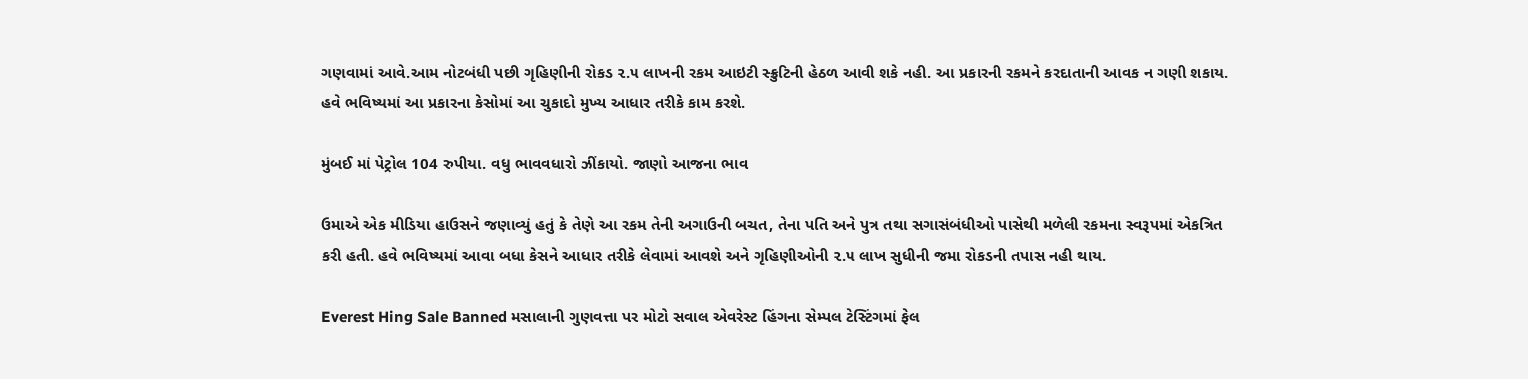ગણવામાં આવે.આમ નોટબંધી પછી ગૃહિણીની રોકડ ૨.૫ લાખની રકમ આઇટી સ્ક્રુટિની હેઠળ આવી શકે નહી. આ પ્રકારની રકમને કરદાતાની આવક ન ગણી શકાય. હવે ભવિષ્યમાં આ પ્રકારના કેસોમાં આ ચુકાદો મુખ્ય આધાર તરીકે કામ કરશે.

મુંબઈ માં પેટ્રોલ 104 રુપીયા. વધુ ભાવવધારો ઝીંકાયો. જાણો આજના ભાવ

ઉમાએ એક મીડિયા હાઉસને જણાવ્યું હતું કે તેણે આ રકમ તેની અગાઉની બચત, તેના પતિ અને પુત્ર તથા સગાસંબંધીઓ પાસેથી મળેલી રકમના સ્વરૂપમાં એકત્રિત કરી હતી. હવે ભવિષ્યમાં આવા બધા કેસને આધાર તરીકે લેવામાં આવશે અને ગૃહિણીઓની ૨.૫ લાખ સુધીની જમા રોકડની તપાસ નહી થાય.

Everest Hing Sale Banned મસાલાની ગુણવત્તા પર મોટો સવાલ એવરેસ્ટ હિંગના સેમ્પલ ટેસ્ટિંગમાં ફેલ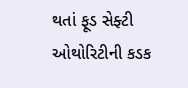થતાં ફૂડ સેફ્ટી ઓથોરિટીની કડક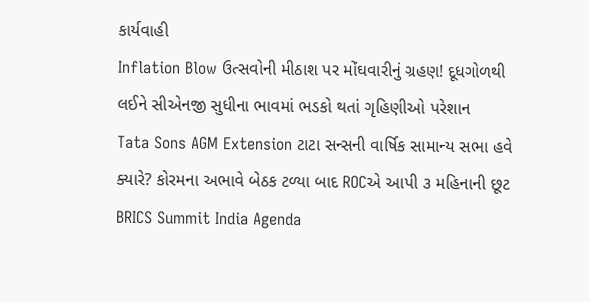કાર્યવાહી
Inflation Blow ઉત્સવોની મીઠાશ પર મોંઘવારીનું ગ્રહણ! દૂધગોળથી લઈને સીએનજી સુધીના ભાવમાં ભડકો થતાં ગૃહિણીઓ પરેશાન
Tata Sons AGM Extension ટાટા સન્સની વાર્ષિક સામાન્ય સભા હવે ક્યારે? કોરમના અભાવે બેઠક ટળ્યા બાદ ROCએ આપી ૩ મહિનાની છૂટ
BRICS Summit India Agenda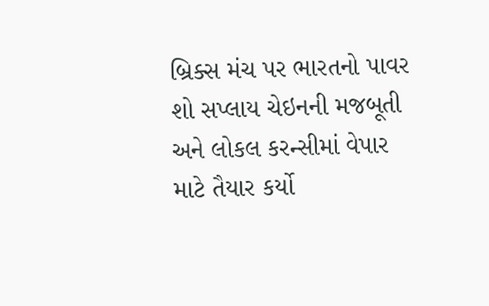બ્રિક્સ મંચ પર ભારતનો પાવર શો સપ્લાય ચેઇનની મજબૂતી અને લોકલ કરન્સીમાં વેપાર માટે તૈયાર કર્યો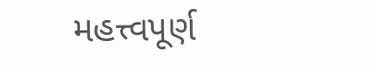મહત્ત્વપૂર્ણ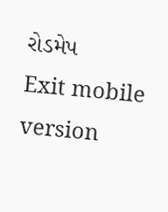રોડમેપ
Exit mobile version